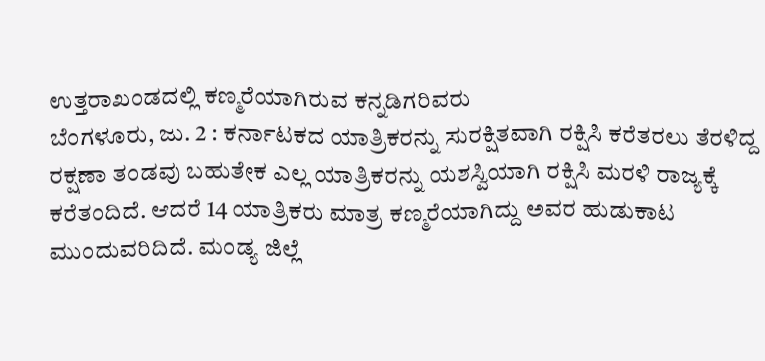ಉತ್ತರಾಖಂಡದಲ್ಲಿ ಕಣ್ಮರೆಯಾಗಿರುವ ಕನ್ನಡಿಗರಿವರು
ಬೆಂಗಳೂರು, ಜು. 2 : ಕರ್ನಾಟಕದ ಯಾತ್ರಿಕರನ್ನು ಸುರಕ್ಷಿತವಾಗಿ ರಕ್ಷಿಸಿ ಕರೆತರಲು ತೆರಳಿದ್ದ ರಕ್ಷಣಾ ತಂಡವು ಬಹುತೇಕ ಎಲ್ಲ ಯಾತ್ರಿಕರನ್ನು ಯಶಸ್ವಿಯಾಗಿ ರಕ್ಷಿಸಿ ಮರಳಿ ರಾಜ್ಯಕ್ಕೆ ಕರೆತಂದಿದೆ. ಆದರೆ 14 ಯಾತ್ರಿಕರು ಮಾತ್ರ ಕಣ್ಮರೆಯಾಗಿದ್ದು ಅವರ ಹುಡುಕಾಟ ಮುಂದುವರಿದಿದೆ. ಮಂಡ್ಯ ಜಿಲ್ಲೆ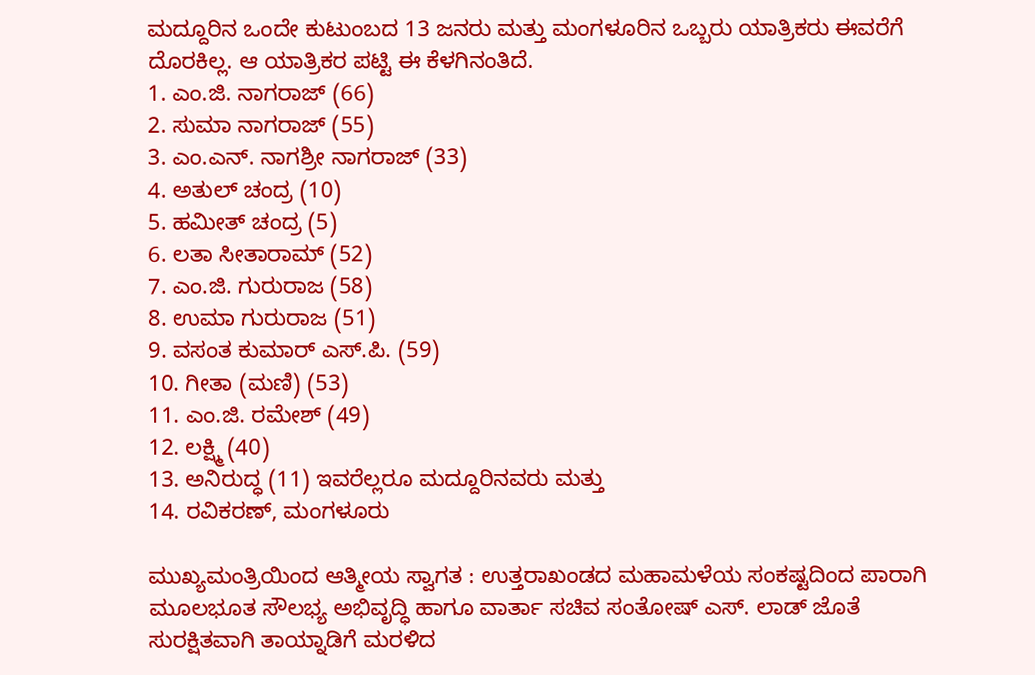ಮದ್ದೂರಿನ ಒಂದೇ ಕುಟುಂಬದ 13 ಜನರು ಮತ್ತು ಮಂಗಳೂರಿನ ಒಬ್ಬರು ಯಾತ್ರಿಕರು ಈವರೆಗೆ ದೊರಕಿಲ್ಲ. ಆ ಯಾತ್ರಿಕರ ಪಟ್ಟಿ ಈ ಕೆಳಗಿನಂತಿದೆ.
1. ಎಂ.ಜಿ. ನಾಗರಾಜ್ (66)
2. ಸುಮಾ ನಾಗರಾಜ್ (55)
3. ಎಂ.ಎನ್. ನಾಗಶ್ರೀ ನಾಗರಾಜ್ (33)
4. ಅತುಲ್ ಚಂದ್ರ (10)
5. ಹಮೀತ್ ಚಂದ್ರ (5)
6. ಲತಾ ಸೀತಾರಾಮ್ (52)
7. ಎಂ.ಜಿ. ಗುರುರಾಜ (58)
8. ಉಮಾ ಗುರುರಾಜ (51)
9. ವಸಂತ ಕುಮಾರ್ ಎಸ್.ಪಿ. (59)
10. ಗೀತಾ (ಮಣಿ) (53)
11. ಎಂ.ಜಿ. ರಮೇಶ್ (49)
12. ಲಕ್ಷ್ಮಿ (40)
13. ಅನಿರುದ್ಧ (11) ಇವರೆಲ್ಲರೂ ಮದ್ದೂರಿನವರು ಮತ್ತು
14. ರವಿಕರಣ್, ಮಂಗಳೂರು

ಮುಖ್ಯಮಂತ್ರಿಯಿಂದ ಆತ್ಮೀಯ ಸ್ವಾಗತ : ಉತ್ತರಾಖಂಡದ ಮಹಾಮಳೆಯ ಸಂಕಷ್ಟದಿಂದ ಪಾರಾಗಿ ಮೂಲಭೂತ ಸೌಲಭ್ಯ ಅಭಿವೃದ್ಧಿ ಹಾಗೂ ವಾರ್ತಾ ಸಚಿವ ಸಂತೋಷ್ ಎಸ್. ಲಾಡ್ ಜೊತೆ ಸುರಕ್ಷಿತವಾಗಿ ತಾಯ್ನಾಡಿಗೆ ಮರಳಿದ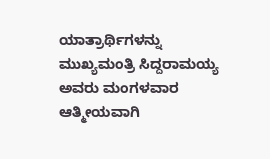ಯಾತ್ರಾರ್ಥಿಗಳನ್ನು ಮುಖ್ಯಮಂತ್ರಿ ಸಿದ್ದರಾಮಯ್ಯ ಅವರು ಮಂಗಳವಾರ ಆತ್ಮೀಯವಾಗಿ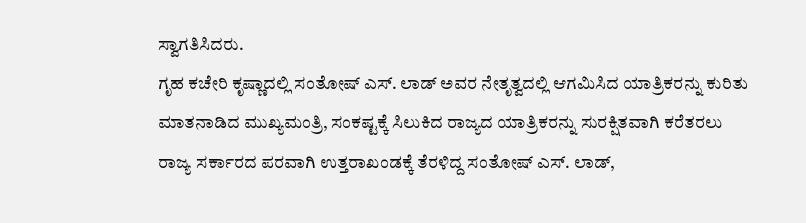ಸ್ವಾಗತಿಸಿದರು.
ಗೃಹ ಕಚೇರಿ ಕೃಷ್ಣಾದಲ್ಲಿ ಸಂತೋಷ್ ಎಸ್. ಲಾಡ್ ಅವರ ನೇತೃತ್ವದಲ್ಲಿ ಆಗಮಿಸಿದ ಯಾತ್ರಿಕರನ್ನು ಕುರಿತು ಮಾತನಾಡಿದ ಮುಖ್ಯಮಂತ್ರಿ, ಸಂಕಷ್ಟಕ್ಕೆ ಸಿಲುಕಿದ ರಾಜ್ಯದ ಯಾತ್ರಿಕರನ್ನು ಸುರಕ್ಷಿತವಾಗಿ ಕರೆತರಲು ರಾಜ್ಯ ಸರ್ಕಾರದ ಪರವಾಗಿ ಉತ್ತರಾಖಂಡಕ್ಕೆ ತೆರಳಿದ್ದ ಸಂತೋಷ್ ಎಸ್. ಲಾಡ್,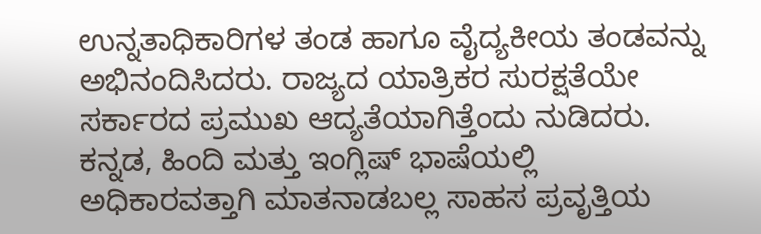ಉನ್ನತಾಧಿಕಾರಿಗಳ ತಂಡ ಹಾಗೂ ವೈದ್ಯಕೀಯ ತಂಡವನ್ನು ಅಭಿನಂದಿಸಿದರು. ರಾಜ್ಯದ ಯಾತ್ರಿಕರ ಸುರಕ್ಷತೆಯೇ ಸರ್ಕಾರದ ಪ್ರಮುಖ ಆದ್ಯತೆಯಾಗಿತ್ತೆಂದು ನುಡಿದರು.
ಕನ್ನಡ, ಹಿಂದಿ ಮತ್ತು ಇಂಗ್ಲಿಷ್ ಭಾಷೆಯಲ್ಲಿ ಅಧಿಕಾರವತ್ತಾಗಿ ಮಾತನಾಡಬಲ್ಲ ಸಾಹಸ ಪ್ರವೃತ್ತಿಯ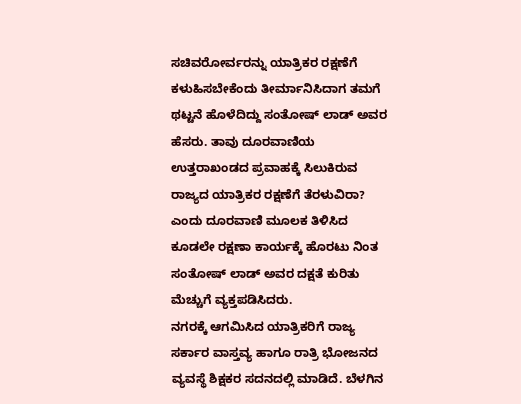ಸಚಿವರೋರ್ವರನ್ನು ಯಾತ್ರಿಕರ ರಕ್ಷಣೆಗೆ ಕಳುಹಿಸಬೇಕೆಂದು ತೀರ್ಮಾನಿಸಿದಾಗ ತಮಗೆ ಥಟ್ಟನೆ ಹೊಳೆದಿದ್ದು ಸಂತೋಷ್ ಲಾಡ್ ಅವರ ಹೆಸರು. ತಾವು ದೂರವಾಣಿಯ ಉತ್ತರಾಖಂಡದ ಪ್ರವಾಹಕ್ಕೆ ಸಿಲುಕಿರುವ ರಾಜ್ಯದ ಯಾತ್ರಿಕರ ರಕ್ಷಣೆಗೆ ತೆರಳುವಿರಾ? ಎಂದು ದೂರವಾಣಿ ಮೂಲಕ ತಿಳಿಸಿದ ಕೂಡಲೇ ರಕ್ಷಣಾ ಕಾರ್ಯಕ್ಕೆ ಹೊರಟು ನಿಂತ ಸಂತೋಷ್ ಲಾಡ್ ಅವರ ದಕ್ಷತೆ ಕುರಿತು ಮೆಚ್ಚುಗೆ ವ್ಯಕ್ತಪಡಿಸಿದರು.
ನಗರಕ್ಕೆ ಆಗಮಿಸಿದ ಯಾತ್ರಿಕರಿಗೆ ರಾಜ್ಯ ಸರ್ಕಾರ ವಾಸ್ತವ್ಯ ಹಾಗೂ ರಾತ್ರಿ ಭೋಜನದ ವ್ಯವಸ್ಥೆ ಶಿಕ್ಷಕರ ಸದನದಲ್ಲಿ ಮಾಡಿದೆ. ಬೆಳಗಿನ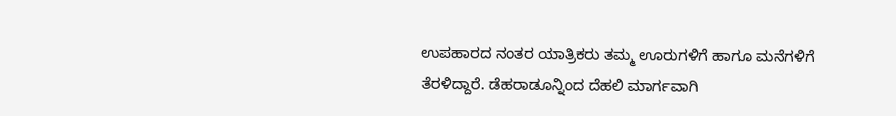ಉಪಹಾರದ ನಂತರ ಯಾತ್ರಿಕರು ತಮ್ಮ ಊರುಗಳಿಗೆ ಹಾಗೂ ಮನೆಗಳಿಗೆ ತೆರಳಿದ್ದಾರೆ. ಡೆಹರಾಡೂನ್ನಿಂದ ದೆಹಲಿ ಮಾರ್ಗವಾಗಿ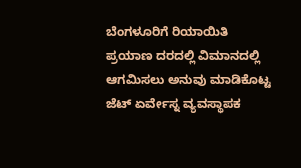ಬೆಂಗಳೂರಿಗೆ ರಿಯಾಯಿತಿ ಪ್ರಯಾಣ ದರದಲ್ಲಿ ವಿಮಾನದಲ್ಲಿ ಆಗಮಿಸಲು ಅನುವು ಮಾಡಿಕೊಟ್ಟ ಜೆಟ್ ಏರ್ವೇಸ್ನ ವ್ಯವಸ್ಥಾಪಕ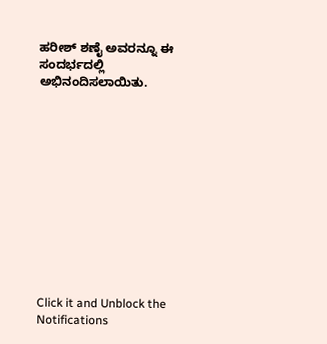ಹರೀಶ್ ಶಣೈ ಅವರನ್ನೂ ಈ ಸಂದರ್ಭದಲ್ಲಿ ಅಭಿನಂದಿಸಲಾಯಿತು.












Click it and Unblock the Notifications